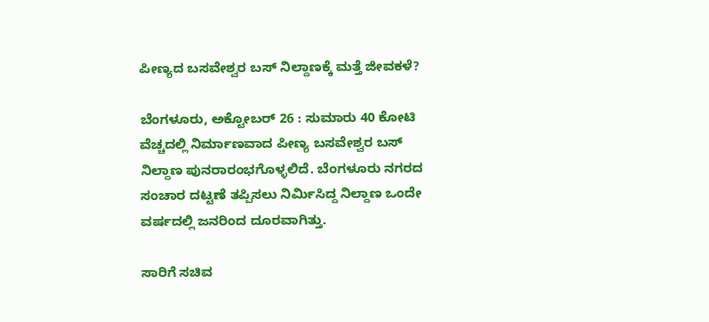ಪೀಣ್ಯದ ಬಸವೇಶ್ವರ ಬಸ್ ನಿಲ್ದಾಣಕ್ಕೆ ಮತ್ತೆ ಜೀವಕಳೆ?

ಬೆಂಗಳೂರು, ಅಕ್ಟೋಬರ್ 26 : ಸುಮಾರು 40 ಕೋಟಿ ವೆಚ್ಚದಲ್ಲಿ ನಿರ್ಮಾಣವಾದ ಪೀಣ್ಯ ಬಸವೇಶ್ವರ ಬಸ್ ನಿಲ್ದಾಣ ಪುನರಾರಂಭಗೊಳ್ಳಲಿದೆ. ಬೆಂಗಳೂರು ನಗರದ ಸಂಚಾರ ದಟ್ಟಣೆ ತಪ್ಪಿಸಲು ನಿರ್ಮಿಸಿದ್ದ ನಿಲ್ದಾಣ ಒಂದೇ ವರ್ಷದಲ್ಲಿ ಜನರಿಂದ ದೂರವಾಗಿತ್ತು.

ಸಾರಿಗೆ ಸಚಿವ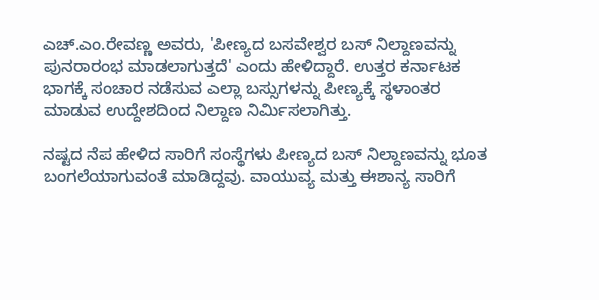ಎಚ್.ಎಂ.ರೇವಣ್ಣ ಅವರು, 'ಪೀಣ್ಯದ ಬಸವೇಶ್ವರ ಬಸ್ ನಿಲ್ದಾಣವನ್ನು ಪುನರಾರಂಭ ಮಾಡಲಾಗುತ್ತದೆ' ಎಂದು ಹೇಳಿದ್ದಾರೆ. ಉತ್ತರ ಕರ್ನಾಟಕ ಭಾಗಕ್ಕೆ ಸಂಚಾರ ನಡೆಸುವ ಎಲ್ಲಾ ಬಸ್ಸುಗಳನ್ನು ಪೀಣ್ಯಕ್ಕೆ ಸ್ಥಳಾಂತರ ಮಾಡುವ ಉದ್ದೇಶದಿಂದ ನಿಲ್ದಾಣ ನಿರ್ಮಿಸಲಾಗಿತ್ತು.

ನಷ್ಟದ ನೆಪ ಹೇಳಿದ ಸಾರಿಗೆ ಸಂಸ್ಥೆಗಳು ಪೀಣ್ಯದ ಬಸ್ ನಿಲ್ದಾಣವನ್ನು ಭೂತ ಬಂಗಲೆಯಾಗುವಂತೆ ಮಾಡಿದ್ದವು. ವಾಯುವ್ಯ ಮತ್ತು ಈಶಾನ್ಯ ಸಾರಿಗೆ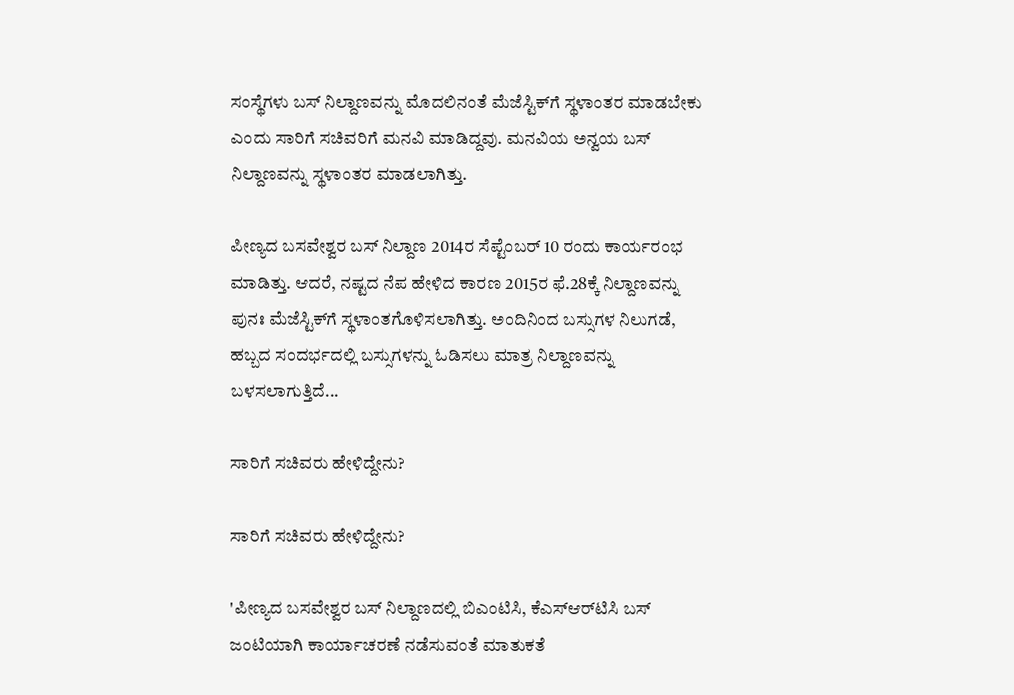ಸಂಸ್ಥೆಗಳು ಬಸ್ ನಿಲ್ದಾಣವನ್ನು ಮೊದಲಿನಂತೆ ಮೆಜೆಸ್ಟಿಕ್‌ಗೆ ಸ್ಥಳಾಂತರ ಮಾಡಬೇಕು ಎಂದು ಸಾರಿಗೆ ಸಚಿವರಿಗೆ ಮನವಿ ಮಾಡಿದ್ದವು. ಮನವಿಯ ಅನ್ವಯ ಬಸ್ ನಿಲ್ದಾಣವನ್ನು ಸ್ಥಳಾಂತರ ಮಾಡಲಾಗಿತ್ತು.

ಪೀಣ್ಯದ ಬಸವೇಶ್ವರ ಬಸ್‌ ನಿಲ್ದಾಣ 2014ರ ಸೆಪ್ಟೆಂಬರ್‌ 10 ರಂದು ಕಾರ್ಯರಂಭ ಮಾಡಿತ್ತು. ಆದರೆ, ನಷ್ಟದ ನೆಪ ಹೇಳಿದ ಕಾರಣ 2015ರ ಫೆ.28ಕ್ಕೆ ನಿಲ್ದಾಣವನ್ನು ಪುನಃ ಮೆಜೆಸ್ಟಿಕ್‌ಗೆ ಸ್ಥಳಾಂತಗೊಳಿಸಲಾಗಿತ್ತು. ಅಂದಿನಿಂದ ಬಸ್ಸುಗಳ ನಿಲುಗಡೆ, ಹಬ್ಬದ ಸಂದರ್ಭದಲ್ಲಿ ಬಸ್ಸುಗಳನ್ನು ಓಡಿಸಲು ಮಾತ್ರ ನಿಲ್ದಾಣವನ್ನು ಬಳಸಲಾಗುತ್ತಿದೆ...

ಸಾರಿಗೆ ಸಚಿವರು ಹೇಳಿದ್ದೇನು?

ಸಾರಿಗೆ ಸಚಿವರು ಹೇಳಿದ್ದೇನು?

'ಪೀಣ್ಯದ ಬಸವೇಶ್ವರ ಬಸ್‌ ನಿಲ್ದಾಣದಲ್ಲಿ ಬಿಎಂಟಿಸಿ, ಕೆಎಸ್ಆರ್‌ಟಿಸಿ ಬಸ್ ಜಂಟಿಯಾಗಿ ಕಾರ್ಯಾಚರಣೆ ನಡೆಸುವಂತೆ ಮಾತುಕತೆ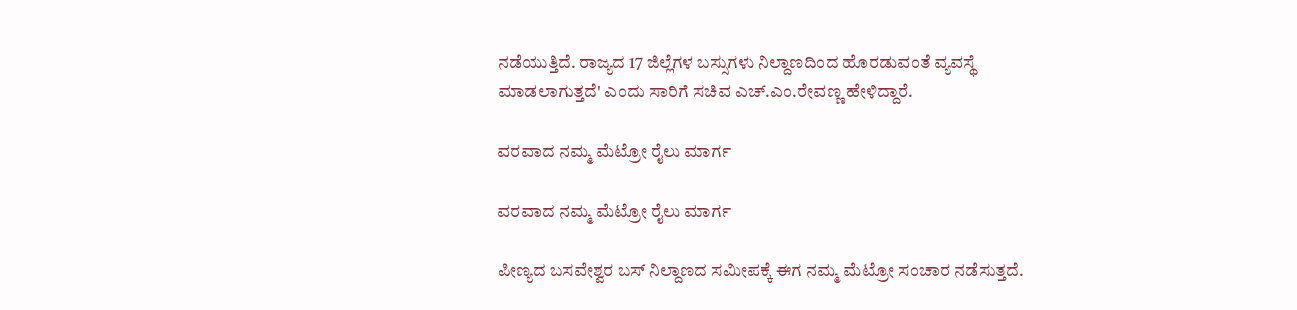ನಡೆಯುತ್ತಿದೆ. ರಾಜ್ಯದ 17 ಜಿಲ್ಲೆಗಳ ಬಸ್ಸುಗಳು ನಿಲ್ದಾಣದಿಂದ ಹೊರಡುವಂತೆ ವ್ಯವಸ್ಥೆ ಮಾಡಲಾಗುತ್ತದೆ' ಎಂದು ಸಾರಿಗೆ ಸಚಿವ ಎಚ್.ಎಂ.ರೇವಣ್ಣ ಹೇಳಿದ್ದಾರೆ.

ವರವಾದ ನಮ್ಮ ಮೆಟ್ರೋ ರೈಲು ಮಾರ್ಗ

ವರವಾದ ನಮ್ಮ ಮೆಟ್ರೋ ರೈಲು ಮಾರ್ಗ

ಪೀಣ್ಯದ ಬಸವೇಶ್ವರ ಬಸ್‌ ನಿಲ್ದಾಣದ ಸಮೀಪಕ್ಕೆ ಈಗ ನಮ್ಮ ಮೆಟ್ರೋ ಸಂಚಾರ ನಡೆಸುತ್ತದೆ.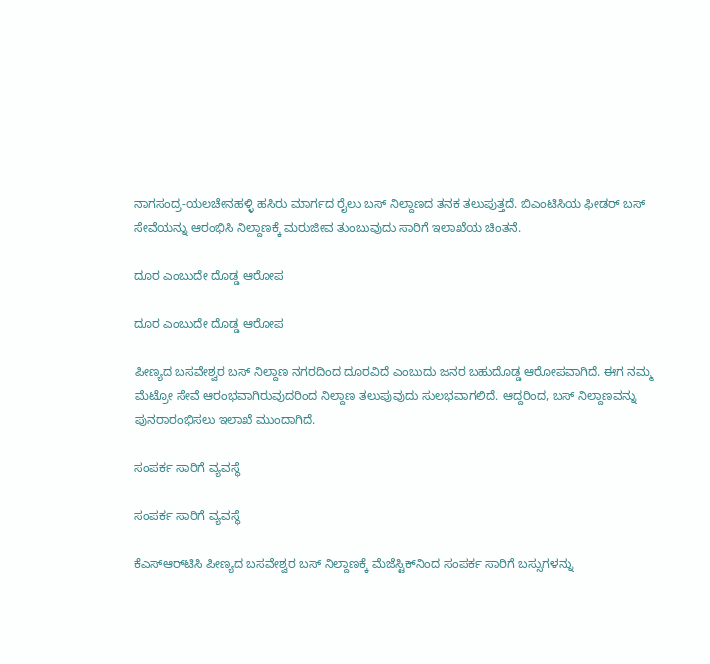ನಾಗಸಂದ್ರ-ಯಲಚೇನಹಳ್ಳಿ ಹಸಿರು ಮಾರ್ಗದ ರೈಲು ಬಸ್ ನಿಲ್ದಾಣದ ತನಕ ತಲುಪುತ್ತದೆ. ಬಿಎಂಟಿಸಿಯ ಫೀಡರ್ ಬಸ್ ಸೇವೆಯನ್ನು ಆರಂಭಿಸಿ ನಿಲ್ದಾಣಕ್ಕೆ ಮರುಜೀವ ತುಂಬುವುದು ಸಾರಿಗೆ ಇಲಾಖೆಯ ಚಿಂತನೆ.

ದೂರ ಎಂಬುದೇ ದೊಡ್ಡ ಆರೋಪ

ದೂರ ಎಂಬುದೇ ದೊಡ್ಡ ಆರೋಪ

ಪೀಣ್ಯದ ಬಸವೇಶ್ವರ ಬಸ್‌ ನಿಲ್ದಾಣ ನಗರದಿಂದ ದೂರವಿದೆ ಎಂಬುದು ಜನರ ಬಹುದೊಡ್ಡ ಆರೋಪವಾಗಿದೆ. ಈಗ ನಮ್ಮ ಮೆಟ್ರೋ ಸೇವೆ ಆರಂಭವಾಗಿರುವುದರಿಂದ ನಿಲ್ದಾಣ ತಲುಪುವುದು ಸುಲಭವಾಗಲಿದೆ. ಆದ್ದರಿಂದ, ಬಸ್ ನಿಲ್ದಾಣವನ್ನು ಪುನರಾರಂಭಿಸಲು ಇಲಾಖೆ ಮುಂದಾಗಿದೆ.

ಸಂಪರ್ಕ ಸಾರಿಗೆ ವ್ಯವಸ್ಥೆ

ಸಂಪರ್ಕ ಸಾರಿಗೆ ವ್ಯವಸ್ಥೆ

ಕೆಎಸ್ಆರ್‌ಟಿಸಿ ಪೀಣ್ಯದ ಬಸವೇಶ್ವರ ಬಸ್ ನಿಲ್ದಾಣಕ್ಕೆ ಮೆಜೆಸ್ಟಿಕ್‌ನಿಂದ ಸಂಪರ್ಕ ಸಾರಿಗೆ ಬಸ್ಸುಗಳನ್ನು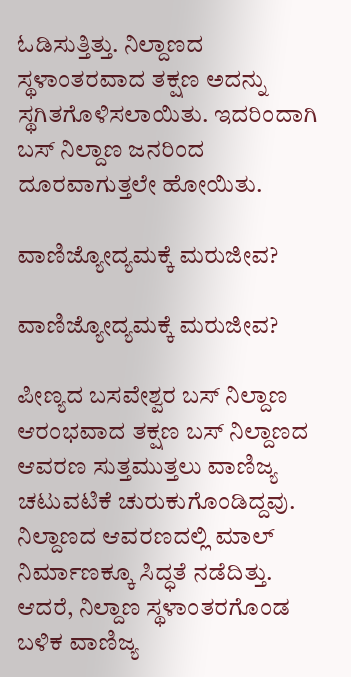ಓಡಿಸುತ್ತಿತ್ತು. ನಿಲ್ದಾಣದ ಸ್ಥಳಾಂತರವಾದ ತಕ್ಷಣ ಅದನ್ನು ಸ್ಥಗಿತಗೊಳಿಸಲಾಯಿತು. ಇದರಿಂದಾಗಿ ಬಸ್ ನಿಲ್ದಾಣ ಜನರಿಂದ ದೂರವಾಗುತ್ತಲೇ ಹೋಯಿತು.

ವಾಣಿಜ್ಯೋದ್ಯಮಕ್ಕೆ ಮರುಜೀವ?

ವಾಣಿಜ್ಯೋದ್ಯಮಕ್ಕೆ ಮರುಜೀವ?

ಪೀಣ್ಯದ ಬಸವೇಶ್ವರ ಬಸ್‌ ನಿಲ್ದಾಣ ಆರಂಭವಾದ ತಕ್ಷಣ ಬಸ್ ನಿಲ್ದಾಣದ ಆವರಣ ಸುತ್ತಮುತ್ತಲು ವಾಣಿಜ್ಯ ಚಟುವಟಿಕೆ ಚುರುಕುಗೊಂಡಿದ್ದವು. ನಿಲ್ದಾಣದ ಆವರಣದಲ್ಲಿ ಮಾಲ್ ನಿರ್ಮಾಣಕ್ಕೂ ಸಿದ್ಧತೆ ನಡೆದಿತ್ತು. ಆದರೆ, ನಿಲ್ದಾಣ ಸ್ಥಳಾಂತರಗೊಂಡ ಬಳಿಕ ವಾಣಿಜ್ಯ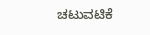ಚಟುವಟಿಕೆ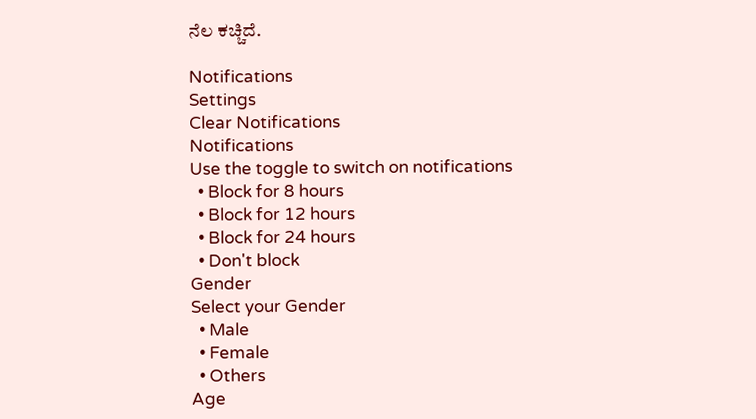ನೆಲ ಕಚ್ಚಿದೆ.

Notifications
Settings
Clear Notifications
Notifications
Use the toggle to switch on notifications
  • Block for 8 hours
  • Block for 12 hours
  • Block for 24 hours
  • Don't block
Gender
Select your Gender
  • Male
  • Female
  • Others
Age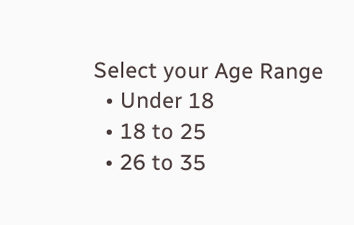Select your Age Range
  • Under 18
  • 18 to 25
  • 26 to 35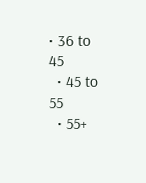• 36 to 45
  • 45 to 55
  • 55+